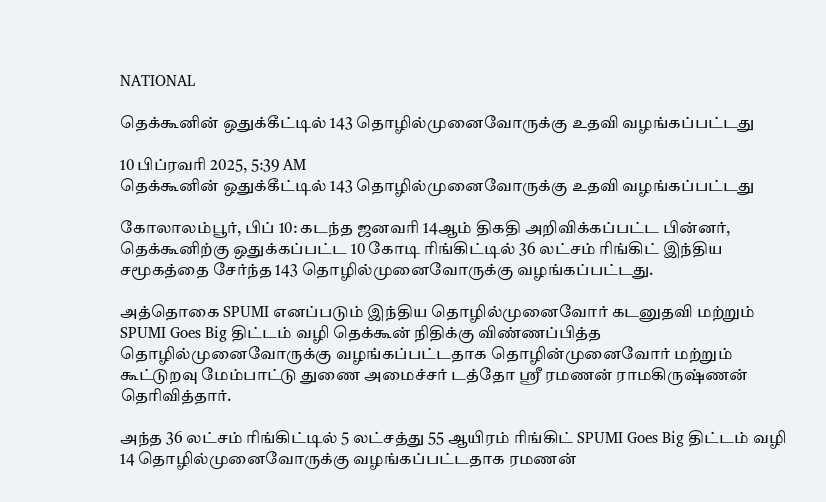NATIONAL

தெக்கூனின் ஒதுக்கீட்டில் 143 தொழில்முனைவோருக்கு உதவி வழங்கப்பட்டது

10 பிப்ரவரி 2025, 5:39 AM
தெக்கூனின் ஒதுக்கீட்டில் 143 தொழில்முனைவோருக்கு உதவி வழங்கப்பட்டது

கோலாலம்பூர், பிப் 10: கடந்த ஜனவரி 14ஆம் திகதி அறிவிக்கப்பட்ட பின்னர், தெக்கூனிற்கு ஒதுக்கப்பட்ட 10 கோடி ரிங்கிட்டில் 36 லட்சம் ரிங்கிட் இந்திய சமூகத்தை சேர்ந்த 143 தொழில்முனைவோருக்கு வழங்கப்பட்டது.

அத்தொகை SPUMI எனப்படும் இந்திய தொழில்முனைவோர் கடனுதவி மற்றும் SPUMI Goes Big திட்டம் வழி தெக்கூன் நிதிக்கு விண்ணப்பித்த தொழில்முனைவோருக்கு வழங்கப்பட்டதாக தொழின்முனைவோர் மற்றும் கூட்டுறவு மேம்பாட்டு துணை அமைச்சர் டத்தோ ஶ்ரீ ரமணன் ராமகிருஷ்ணன் தெரிவித்தார்.

அந்த 36 லட்சம் ரிங்கிட்டில் 5 லட்சத்து 55 ஆயிரம் ரிங்கிட் SPUMI Goes Big திட்டம் வழி 14 தொழில்முனைவோருக்கு வழங்கப்பட்டதாக ரமணன்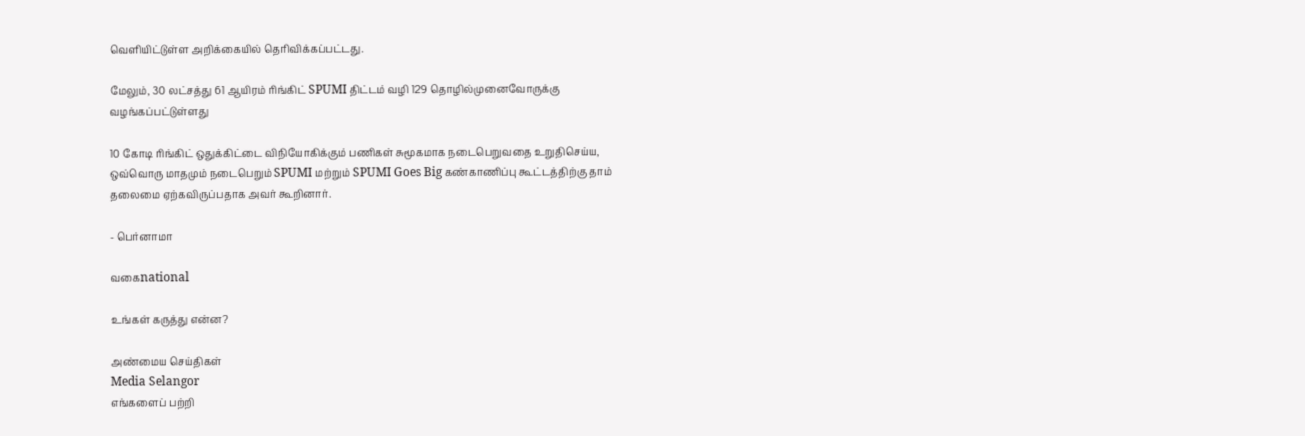வெளியிட்டுள்ள அறிக்கையில் தெரிவிக்கப்பட்டது.

மேலும், 30 லட்சத்து 61 ஆயிரம் ரிங்கிட் SPUMI திட்டம் வழி 129 தொழில்முனைவோருக்கு வழங்கப்பட்டுள்ளது

10 கோடி ரிங்கிட் ஒதுக்கிட்டை விநியோகிக்கும் பணிகள் சுமூகமாக நடைபெறுவதை உறுதிசெய்ய, ஒவ்வொரு மாதமும் நடைபெறும் SPUMI மற்றும் SPUMI Goes Big கண்காணிப்பு கூட்டத்திற்கு தாம் தலைமை ஏற்கவிருப்பதாக அவர் கூறினார்.

- பெர்னாமா

வகைnational

உங்கள் கருத்து என்ன?

அண்மைய செய்திகள்
Media Selangor
எங்களைப் பற்றி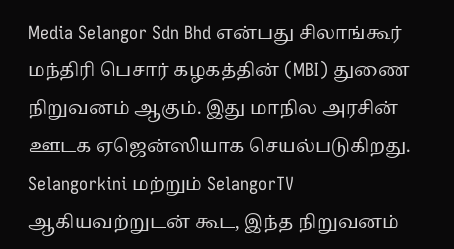Media Selangor Sdn Bhd என்பது சிலாங்கூர் மந்திரி பெசார் கழகத்தின் (MBI) துணை நிறுவனம் ஆகும். இது மாநில அரசின் ஊடக ஏஜென்ஸியாக செயல்படுகிறது. Selangorkini மற்றும் SelangorTV ஆகியவற்றுடன் கூட, இந்த நிறுவனம்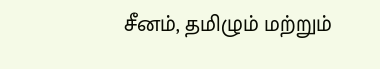சீனம், தமிழும் மற்றும்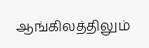ஆங்கிலத்திலும்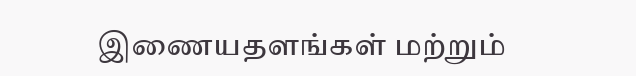இணையதளங்கள் மற்றும்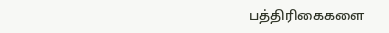பத்திரிகைகளை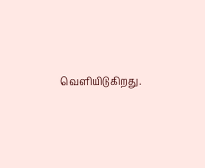வெளியிடுகிறது.